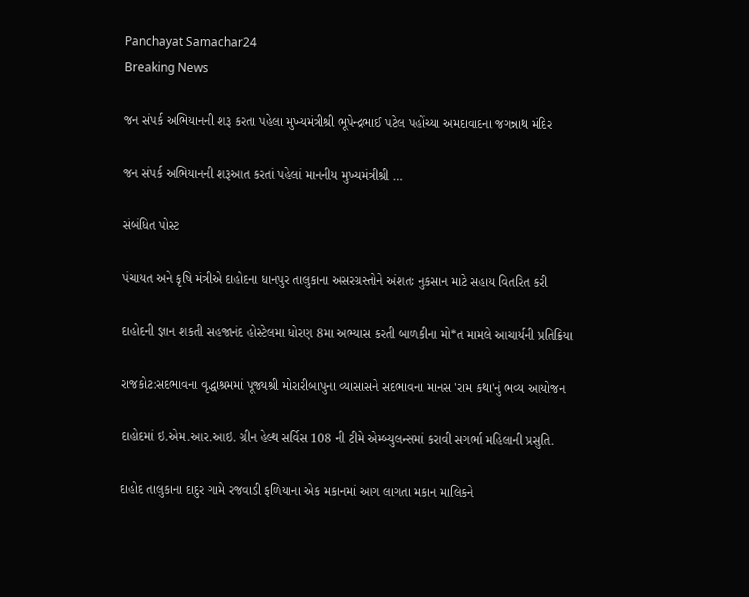Panchayat Samachar24
Breaking News

જન સંપર્ક અભિયાનની શરૂ કરતા પહેલા મુખ્યમંત્રીશ્રી ભૂપેન્દ્રભાઈ પટેલ પહોંચ્યા અમદાવાદના જગન્નાથ મંદિર

જન સંપર્ક અભિયાનની શરૂઆત કરતાં પહેલાં માનનીય મુખ્યમંત્રીશ્રી …

સંબંધિત પોસ્ટ

પંચાયત અને કૃષિ મંત્રીએ દાહોદના ધાનપુર તાલુકાના અસરગ્રસ્તોને અંશતઃ નુકસાન માટે સહાય વિતરિત કરી

દાહોદની જ્ઞાન શકતી સહજાનંદ હોસ્ટેલમા ધોરણ 8મા અભ્યાસ કરતી બાળકીના મો*ત મામલે આચાર્યની પ્રતિક્રિયા

રાજકોટ:સદભાવના વૃદ્ધાશ્રમમાં પૂજ્યશ્રી મોરારીબાપુના વ્યાસાસને સદભાવના માનસ 'રામ કથા'નું ભવ્ય આયોજન

દાહોદમાં ઇ.એમ.આર.આઇ. ગ્રીન હેલ્થ સર્વિસ 108 ની ટીમે એમ્બ્યુલન્સમાં કરાવી સગર્ભા મહિલાની પ્રસુતિ.

દાહોદ તાલુકાના દાદુર ગામે રજવાડી ફળિયાના એક મકાનમાં આગ લાગતા મકાન માલિકને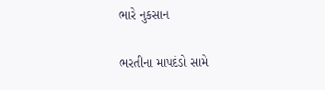ભારે નુકસાન

ભરતીના માપદંડો સામે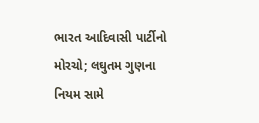ભારત આદિવાસી પાર્ટીનો મોરચો; લઘુતમ ગુણના નિયમ સામે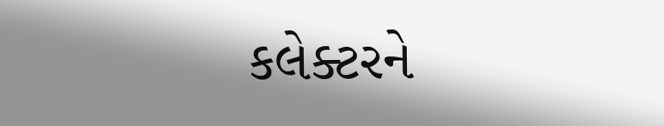કલેક્ટરને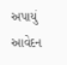અપાયું આવેદન